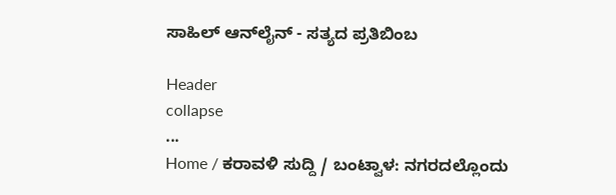ಸಾಹಿಲ್ ಆನ್‌ಲೈನ್ - ಸತ್ಯದ ಪ್ರತಿಬಿಂಬ

Header
collapse
...
Home / ಕರಾವಳಿ ಸುದ್ದಿ / ಬಂಟ್ವಾಳ: ನಗರದಲ್ಲೊಂದು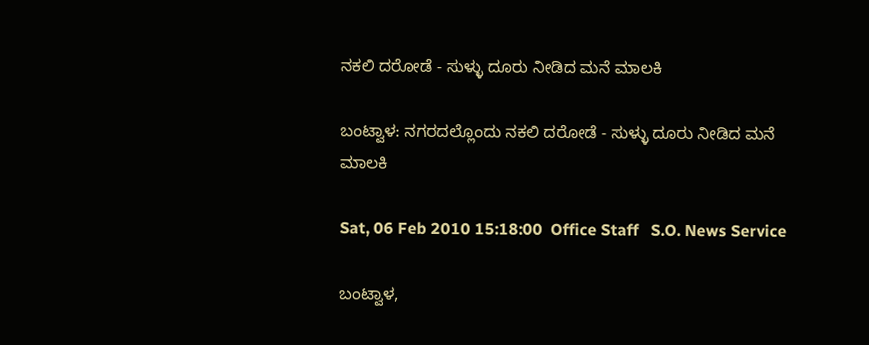ನಕಲಿ ದರೋಡೆ - ಸುಳ್ಳು ದೂರು ನೀಡಿದ ಮನೆ ಮಾಲಕಿ

ಬಂಟ್ವಾಳ: ನಗರದಲ್ಲೊಂದು ನಕಲಿ ದರೋಡೆ - ಸುಳ್ಳು ದೂರು ನೀಡಿದ ಮನೆ ಮಾಲಕಿ

Sat, 06 Feb 2010 15:18:00  Office Staff   S.O. News Service

ಬಂಟ್ವಾಳ,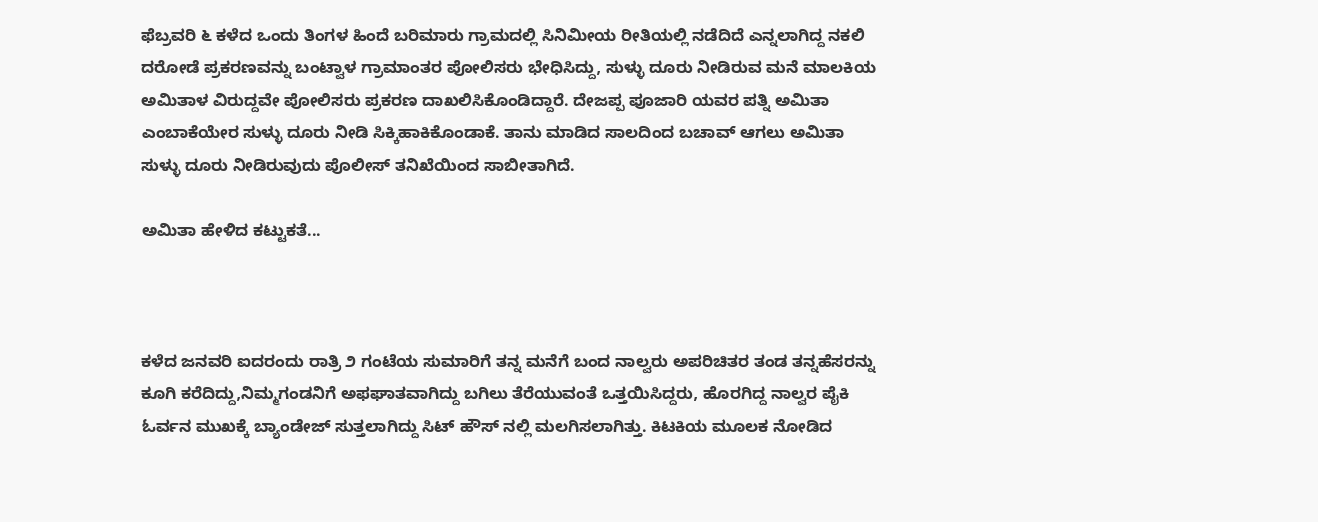ಫೆಬ್ರವರಿ ೬ ಕಳೆದ ಒಂದು ತಿಂಗಳ ಹಿಂದೆ ಬರಿಮಾರು ಗ್ರಾಮದಲ್ಲಿ ಸಿನಿಮೀಯ ರೀತಿಯಲ್ಲಿ ನಡೆದಿದೆ ಎನ್ನಲಾಗಿದ್ದ ನಕಲಿ ದರೋಡೆ ಪ್ರಕರಣವನ್ನು ಬಂಟ್ವಾಳ ಗ್ರಾಮಾಂತರ ಪೋಲಿಸರು ಭೇಧಿಸಿದ್ದು, ಸುಳ್ಳು ದೂರು ನೀಡಿರುವ ಮನೆ ಮಾಲಕಿಯ ಅಮಿತಾಳ ವಿರುದ್ದವೇ ಪೋಲಿಸರು ಪ್ರಕರಣ ದಾಖಲಿಸಿಕೊಂಡಿದ್ದಾರೆ. ದೇಜಪ್ಪ ಪೂಜಾರಿ ಯವರ ಪತ್ನಿ ಅಮಿತಾ ಎಂಬಾಕೆಯೇರ ಸುಳ್ಳು ದೂರು ನೀಡಿ ಸಿಕ್ಕಿಹಾಕಿಕೊಂಡಾಕೆ. ತಾನು ಮಾಡಿದ ಸಾಲದಿಂದ ಬಚಾವ್ ಆಗಲು ಅಮಿತಾ ಸುಳ್ಳು ದೂರು ನೀಡಿರುವುದು ಪೊಲೀಸ್ ತನಿಖೆಯಿಂದ ಸಾಬೀತಾಗಿದೆ.

ಅಮಿತಾ ಹೇಳಿದ ಕಟ್ಟುಕತೆ...



ಕಳೆದ ಜನವರಿ ಐದರಂದು ರಾತ್ರಿ ೨ ಗಂಟೆಯ ಸುಮಾರಿಗೆ ತನ್ನ ಮನೆಗೆ ಬಂದ ನಾಲ್ವರು ಅಪರಿಚಿತರ ತಂಡ ತನ್ನಹೆಸರನ್ನು ಕೂಗಿ ಕರೆದಿದ್ದು,ನಿಮ್ಮಗಂಡನಿಗೆ ಅಫಘಾತವಾಗಿದ್ದು ಬಗಿಲು ತೆರೆಯುವಂತೆ ಒತ್ತಯಿಸಿದ್ದರು, ಹೊರಗಿದ್ದ ನಾಲ್ವರ ಪೈಕಿ ಓರ್ವನ ಮುಖಕ್ಕೆ ಬ್ಯಾಂಡೇಜ್ ಸುತ್ತಲಾಗಿದ್ದು ಸಿಟ್ ಹೌಸ್ ನಲ್ಲಿ ಮಲಗಿಸಲಾಗಿತ್ತು. ಕಿಟಕಿಯ ಮೂಲಕ ನೋಡಿದ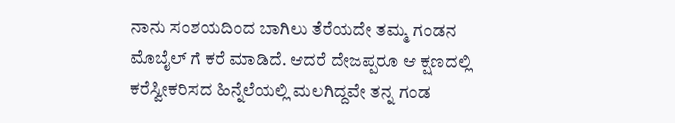ನಾನು ಸಂಶಯದಿಂದ ಬಾಗಿಲು ತೆರೆಯದೇ ತಮ್ಮ ಗಂಡನ ಮೊಬೈಲ್ ಗೆ ಕರೆ ಮಾಡಿದೆ. ಆದರೆ ದೇಜಪ್ಪರೂ ಆ ಕ್ಷಣದಲ್ಲಿ ಕರೆಸ್ವೀಕರಿಸದ ಹಿನ್ನೆಲೆಯಲ್ಲಿ ಮಲಗಿದ್ದವೇ ತನ್ನ ಗಂಡ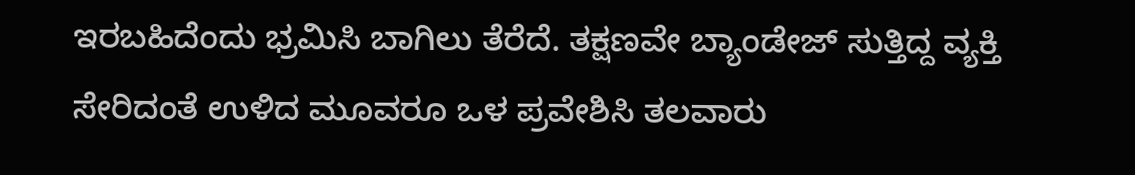ಇರಬಹಿದೆಂದು ಭ್ರಮಿಸಿ ಬಾಗಿಲು ತೆರೆದೆ. ತಕ್ಷಣವೇ ಬ್ಯಾಂಡೇಜ್ ಸುತ್ತಿದ್ದ ವ್ಯಕ್ತಿ ಸೇರಿದಂತೆ ಉಳಿದ ಮೂವರೂ ಒಳ ಪ್ರವೇಶಿಸಿ ತಲವಾರು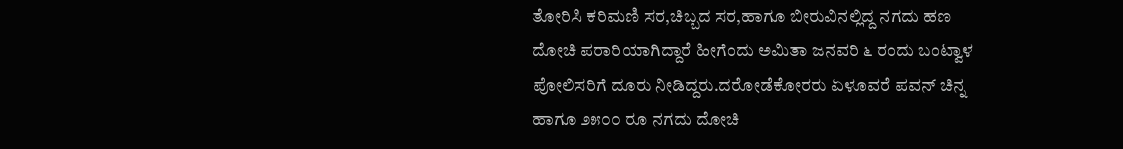ತೋರಿಸಿ ಕರಿಮಣಿ ಸರ,ಚಿಬ್ಬದ ಸರ,ಹಾಗೂ ಬೀರುವಿನಲ್ಲಿದ್ದ ನಗದು ಹಣ ದೋಚಿ ಪರಾರಿಯಾಗಿದ್ದಾರೆ ಹೀಗೆಂದು ಅಮಿತಾ ಜನವರಿ ೬ ರಂದು ಬಂಟ್ವಾಳ ಪೋಲಿಸರಿಗೆ ದೂರು ನೀಡಿದ್ದರು.ದರೋಡೆಕೋರರು ಏಳೂವರೆ ಪವನ್ ಚಿನ್ನ ಹಾಗೂ ೨೫೦೦ ರೂ ನಗದು ದೋಚಿ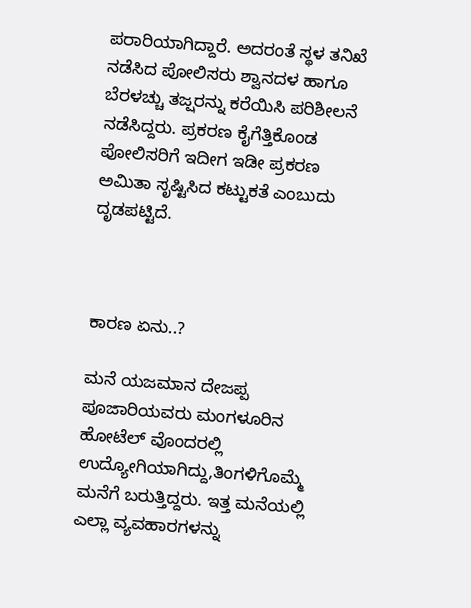ಪರಾರಿಯಾಗಿದ್ದಾರೆ. ಅದರಂತೆ ಸ್ಥಳ ತನಿಖೆ ನಡೆಸಿದ ಪೋಲಿಸರು ಶ್ವಾನದಳ ಹಾಗೂ ಬೆರಳಚ್ಚು ತಜ್ಷರನ್ನು ಕರೆಯಿಸಿ ಪರಿಶೀಲನೆ ನಡೆಸಿದ್ದರು. ಪ್ರಕರಣ ಕೈಗೆತ್ತಿಕೊಂಡ ಪೋಲಿಸರಿಗೆ ಇದೀಗ ಇಡೀ ಪ್ರಕರಣ ಅಮಿತಾ ಸೃಷ್ಟಿಸಿದ ಕಟ್ಟುಕತೆ ಎಂಬುದು ದೃಡಪಟ್ಟಿದೆ.



ಕಾರಣ ಏನು..?

ಮನೆ ಯಜಮಾನ ದೇಜಪ್ಪ ಪೂಜಾರಿಯವರು ಮಂಗಳೂರಿನ ಹೋಟೆಲ್ ವೊಂದರಲ್ಲಿ ಉದ್ಯೋಗಿಯಾಗಿದ್ದು,ತಿಂಗಳಿಗೊಮ್ಮೆ ಮನೆಗೆ ಬರುತ್ತಿದ್ದರು. ಇತ್ತ ಮನೆಯಲ್ಲಿ ಎಲ್ಲಾ ವ್ಯವಹಾರಗಳನ್ನು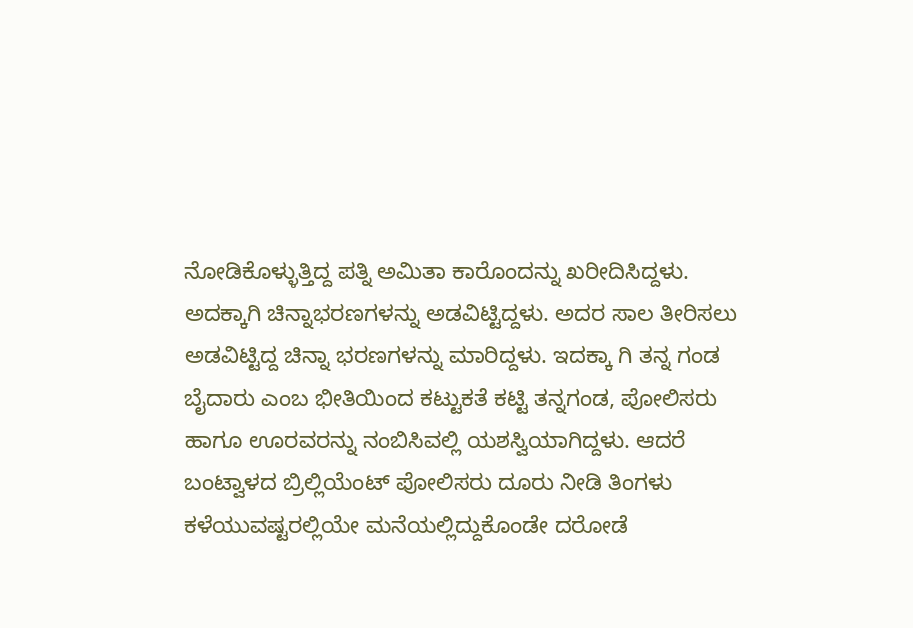ನೋಡಿಕೊಳ್ಳುತ್ತಿದ್ದ ಪತ್ನಿ ಅಮಿತಾ ಕಾರೊಂದನ್ನು ಖರೀದಿಸಿದ್ದಳು. ಅದಕ್ಕಾಗಿ ಚಿನ್ನಾಭರಣಗಳನ್ನು ಅಡವಿಟ್ಟಿದ್ದಳು. ಅದರ ಸಾಲ ತೀರಿಸಲು ಅಡವಿಟ್ಟಿದ್ದ ಚಿನ್ನಾ ಭರಣಗಳನ್ನು ಮಾರಿದ್ದಳು. ಇದಕ್ಕಾ ಗಿ ತನ್ನ ಗಂಡ ಬೈದಾರು ಎಂಬ ಭೀತಿಯಿಂದ ಕಟ್ಟುಕತೆ ಕಟ್ಟಿ ತನ್ನಗಂಡ, ಪೋಲಿಸರು ಹಾಗೂ ಊರವರನ್ನು ನಂಬಿಸಿವಲ್ಲಿ ಯಶಸ್ವಿಯಾಗಿದ್ದಳು. ಆದರೆ ಬಂಟ್ವಾಳದ ಬ್ರಿಲ್ಲಿಯೆಂಟ್ ಪೋಲಿಸರು ದೂರು ನೀಡಿ ತಿಂಗಳು ಕಳೆಯುವಷ್ಟರಲ್ಲಿಯೇ ಮನೆಯಲ್ಲಿದ್ದುಕೊಂಡೇ ದರೋಡೆ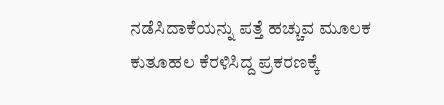ನಡೆಸಿದಾಕೆಯನ್ನು ಪತ್ತೆ ಹಚ್ಚುವ ಮೂಲಕ ಕುತೂಹಲ ಕೆರಳಿಸಿದ್ದ ಪ್ರಕರಣಕ್ಕೆ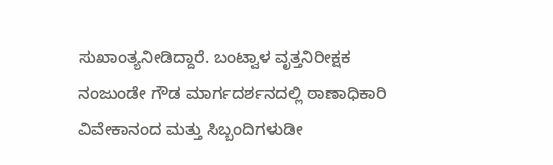ಸುಖಾಂತ್ಯನೀಡಿದ್ದಾರೆ. ಬಂಟ್ವಾಳ ವೃತ್ತನಿರೀಕ್ಷಕ ನಂಜುಂಡೇ ಗೌಡ ಮಾರ್ಗದರ್ಶನದಲ್ಲಿ ಠಾಣಾಧಿಕಾರಿ ವಿವೇಕಾನಂದ ಮತ್ತು ಸಿಬ್ಬಂದಿಗಳುಡೀ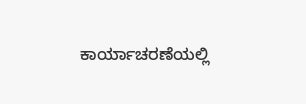ಕಾರ್ಯಾಚರಣೆಯಲ್ಲಿ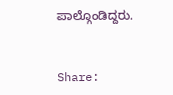ಪಾಲ್ಗೊಂಡಿದ್ದರು.


Share: